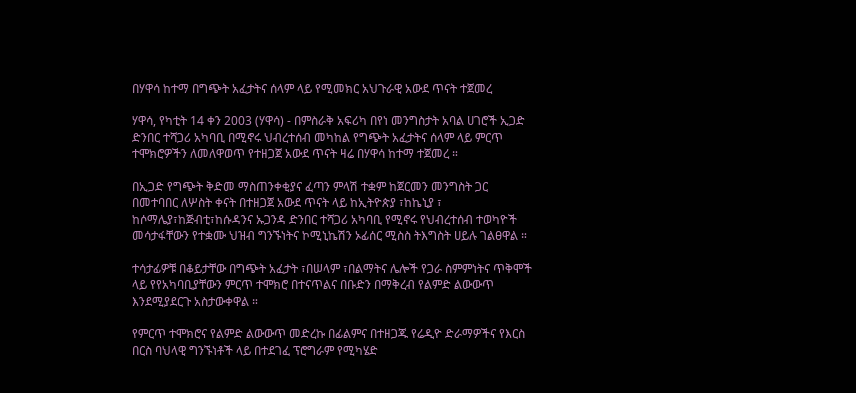በሃዋሳ ከተማ በግጭት አፈታትና ሰላም ላይ የሚመክር አህጉራዊ አውደ ጥናት ተጀመረ

ሃዋሳ, የካቲት 14 ቀን 2003 (ሃዋሳ) - በምስራቅ አፍሪካ በየነ መንግስታት አባል ሀገሮች ኢጋድ ድንበር ተሻጋሪ አካባቢ በሚኖሩ ህብረተሰብ መካከል የግጭት አፈታትና ሰላም ላይ ምርጥ ተሞክሮዎችን ለመለዋወጥ የተዘጋጀ አውደ ጥናት ዛሬ በሃዋሳ ከተማ ተጀመረ ።

በኢጋድ የግጭት ቅድመ ማስጠንቀቂያና ፈጣን ምላሽ ተቋም ከጀርመን መንግስት ጋር በመተባበር ለሦስት ቀናት በተዘጋጀ አውደ ጥናት ላይ ከኢትዮጵያ ፣ከኬኒያ ፣ ከሶማሌያ፣ከጅብቲ፣ከሱዳንና ኡጋንዳ ድንበር ተሻጋሪ አካባቢ የሚኖሩ የህብረተሰብ ተወካዮች መሳታፋቸውን የተቋሙ ህዝብ ግንኙነትና ኮሚኒኬሽን ኦፊሰር ሚስስ ትእግስት ሀይሉ ገልፀዋል ።

ተሳታፊዎቹ በቆይታቸው በግጭት አፈታት ፣በሠላም ፣በልማትና ሌሎች የጋራ ስምምነትና ጥቅሞች ላይ የየአካባቢያቸውን ምርጥ ተሞክሮ በተናጥልና በቡድን በማቅረብ የልምድ ልውውጥ እንደሚያደርጉ አስታውቀዋል ።

የምርጥ ተሞክሮና የልምድ ልውውጥ መድረኩ በፊልምና በተዘጋጁ የሬዲዮ ድራማዎችና የእርስ በርስ ባህላዊ ግንኙነቶች ላይ በተደገፈ ፕሮግራም የሚካሄድ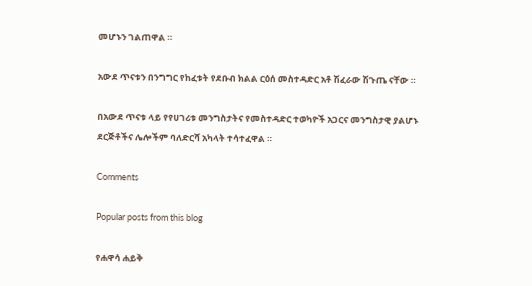መሆኑን ገልጠዋል ።

አውደ ጥናቱን በንግግር የከፈቱት የደቡብ ክልል ርዕሰ መስተዳድር አቶ ሽፈራው ሽጉጤ ናቸው ።

በአውደ ጥናቱ ላይ የየሀገሪቱ መንግስታትና የመስተዳድር ተወካዮች አጋርና መንግስታዊ ያልሆኑ ደርጅቶችና ሌሎችም ባለድርሻ አካላት ተሳተፈዋል ።

Comments

Popular posts from this blog

የሐዋሳ ሐይቅ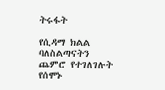ትሩፋት

የሲዳማ ክልል ባለስልጣናትን ጨምሮ የተገለገሉት የሰሞኑ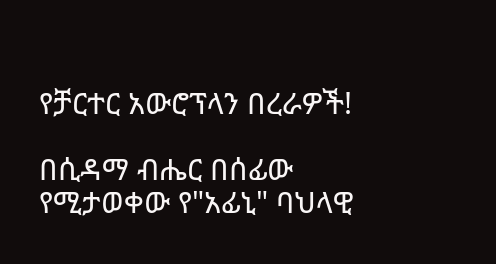የቻርተር አውሮፕላን በረራዎች!

በሲዳማ ብሔር በሰፊው የሚታወቀው የ"አፊኒ" ባህላዊ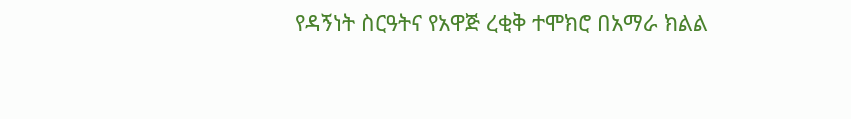የዳኝነት ስርዓትና የአዋጅ ረቂቅ ተሞክሮ በአማራ ክልል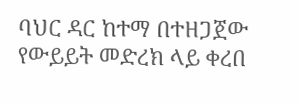ባህር ዳር ከተማ በተዘጋጀው የውይይት መድረክ ላይ ቀረበ